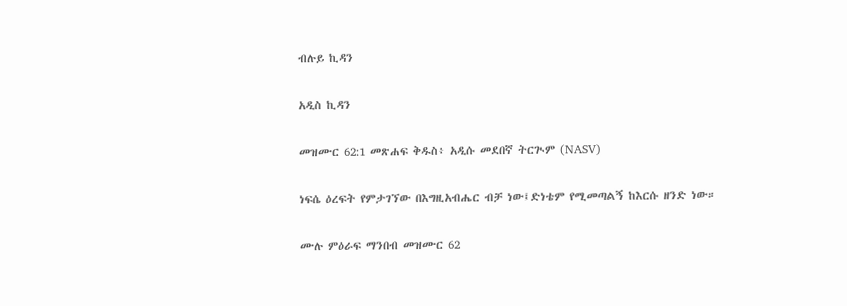ብሉይ ኪዳን

አዲስ ኪዳን

መዝሙር 62:1 መጽሐፍ ቅዱስ፥ አዲሱ መደበኛ ትርጒም (NASV)

ነፍሴ ዕረፍት የምታገኘው በእግዚአብሔር ብቻ ነው፤ድነቴም የሚመጣልኝ ከእርሱ ዘንድ ነው።

ሙሉ ምዕራፍ ማንበብ መዝሙር 62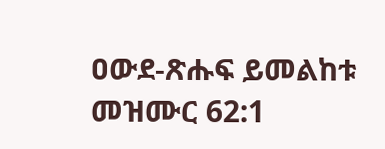ዐውደ-ጽሑፍ ይመልከቱ መዝሙር 62:1